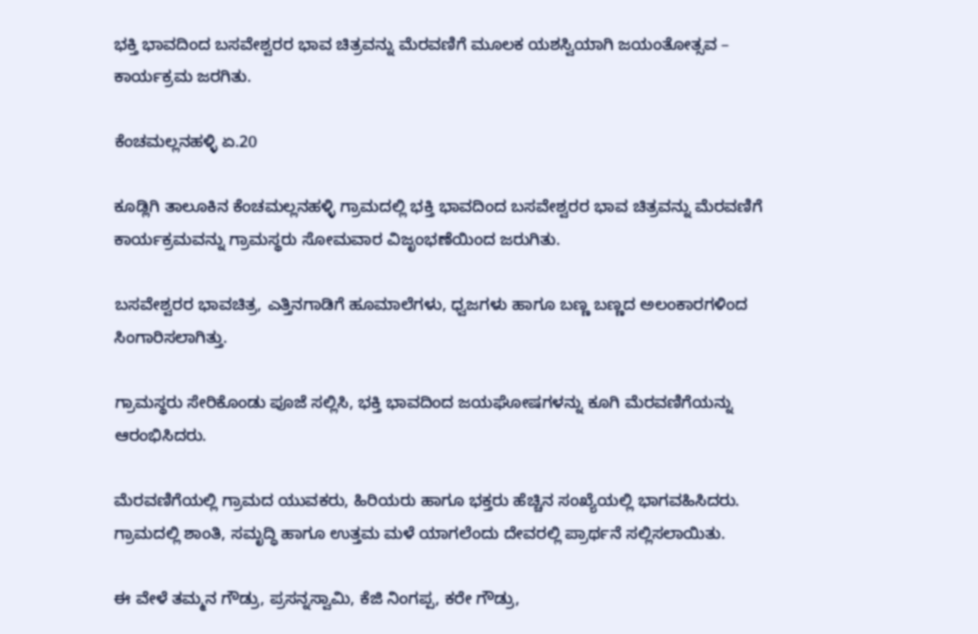ಭಕ್ತಿ ಭಾವದಿಂದ ಬಸವೇಶ್ವರರ ಭಾವ ಚಿತ್ರವನ್ನು ಮೆರವಣಿಗೆ ಮೂಲಕ ಯಶಸ್ವಿಯಾಗಿ ಜಯಂತೋತ್ಸವ – ಕಾರ್ಯಕ್ರಮ ಜರಗಿತು.

ಕೆಂಚಮಲ್ಲನಹಳ್ಳಿ ಏ.20

ಕೂಡ್ಲಿಗಿ ತಾಲೂಕಿನ ಕೆಂಚಮಲ್ಲನಹಳ್ಳಿ ಗ್ರಾಮದಲ್ಲಿ ಭಕ್ತಿ ಭಾವದಿಂದ ಬಸವೇಶ್ವರರ ಭಾವ ಚಿತ್ರವನ್ನು ಮೆರವಣಿಗೆ ಕಾರ್ಯಕ್ರಮವನ್ನು ಗ್ರಾಮಸ್ಥರು ಸೋಮವಾರ ವಿಜೃಂಭಣೆಯಿಂದ ಜರುಗಿತು.

ಬಸವೇಶ್ವರರ ಭಾವಚಿತ್ರ, ಎತ್ತಿನಗಾಡಿಗೆ ಹೂಮಾಲೆಗಳು, ಧ್ವಜಗಳು ಹಾಗೂ ಬಣ್ಣ ಬಣ್ಣದ ಅಲಂಕಾರಗಳಿಂದ ಸಿಂಗಾರಿಸಲಾಗಿತ್ತು.

ಗ್ರಾಮಸ್ಥರು ಸೇರಿಕೊಂಡು ಪೂಜೆ ಸಲ್ಲಿಸಿ, ಭಕ್ತಿ ಭಾವದಿಂದ ಜಯಘೋಷಗಳನ್ನು ಕೂಗಿ ಮೆರವಣಿಗೆಯನ್ನು ಆರಂಭಿಸಿದರು.

ಮೆರವಣಿಗೆಯಲ್ಲಿ ಗ್ರಾಮದ ಯುವಕರು, ಹಿರಿಯರು ಹಾಗೂ ಭಕ್ತರು ಹೆಚ್ಚಿನ ಸಂಖ್ಯೆಯಲ್ಲಿ ಭಾಗವಹಿಸಿದರು. ಗ್ರಾಮದಲ್ಲಿ ಶಾಂತಿ, ಸಮೃದ್ಧಿ ಹಾಗೂ ಉತ್ತಮ ಮಳೆ ಯಾಗಲೆಂದು ದೇವರಲ್ಲಿ ಪ್ರಾರ್ಥನೆ ಸಲ್ಲಿಸಲಾಯಿತು.

ಈ ವೇಳೆ ತಮ್ಮನ ಗೌಡ್ರು, ಪ್ರಸನ್ನಸ್ವಾಮಿ, ಕೆಜಿ ನಿಂಗಪ್ಪ, ಕರೇ ಗೌಡ್ರು,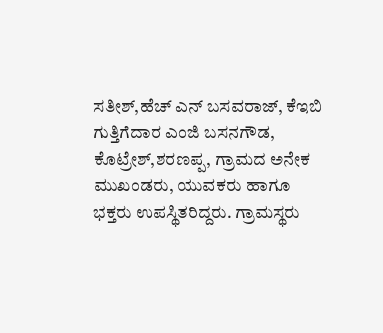ಸತೀಶ್,ಹೆಚ್ ಎನ್ ಬಸವರಾಜ್, ಕೆಇಬಿ ಗುತ್ತಿಗೆದಾರ ಎಂಜಿ ಬಸನಗೌಡ, ಕೊಟ್ರೇಶ್,ಶರಣಪ್ಪ, ಗ್ರಾಮದ ಅನೇಕ ಮುಖಂಡರು, ಯುವಕರು ಹಾಗೂ ಭಕ್ತರು ಉಪಸ್ಥಿತರಿದ್ದರು. ಗ್ರಾಮಸ್ಥರು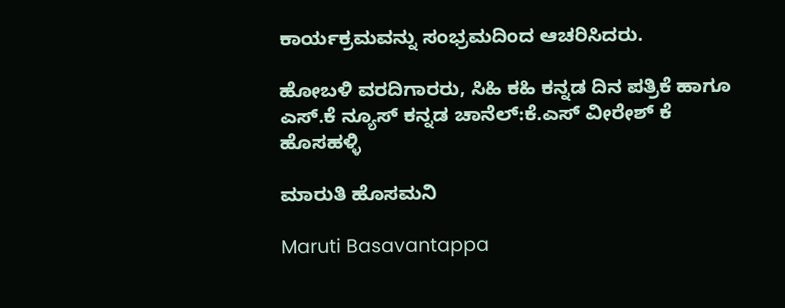ಕಾರ್ಯಕ್ರಮವನ್ನು ಸಂಭ್ರಮದಿಂದ ಆಚರಿಸಿದರು.

ಹೋಬಳಿ ವರದಿಗಾರರು, ಸಿಹಿ ಕಹಿ ಕನ್ನಡ ದಿನ ಪತ್ರಿಕೆ ಹಾಗೂ ಎಸ್.ಕೆ ನ್ಯೂಸ್ ಕನ್ನಡ ಚಾನೆಲ್:ಕೆ.ಎಸ್ ವೀರೇಶ್ ಕೆ ಹೊಸಹಳ್ಳಿ

ಮಾರುತಿ ಹೊಸಮನಿ

Maruti Basavantappa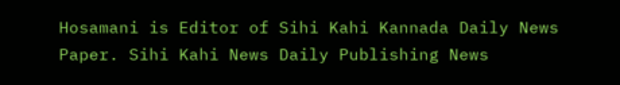Hosamani is Editor of Sihi Kahi Kannada Daily News Paper. Sihi Kahi News Daily Publishing News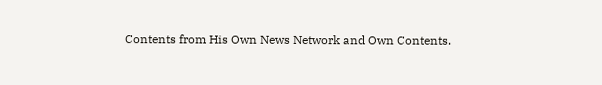Contents from His Own News Network and Own Contents.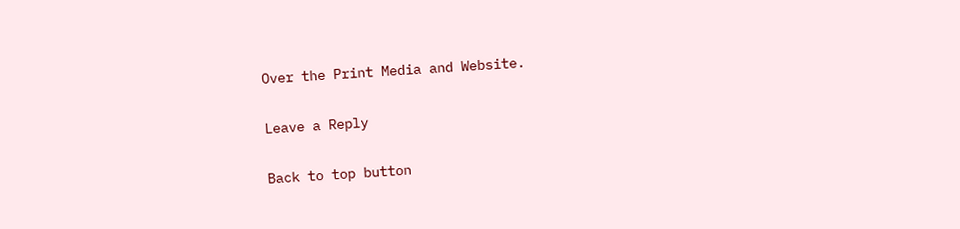Over the Print Media and Website.

Leave a Reply

Back to top button